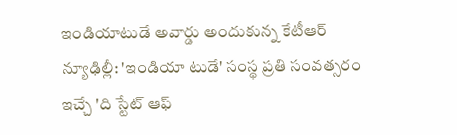ఇండియాటుడే అవార్డు అందుకున్న కేటీఆర్
న్యూఢిల్లీ: 'ఇండియా టుడే' సంస్థ ప్రతి సంవత్సరం ఇచ్చే 'ది స్టేట్ ఆఫ్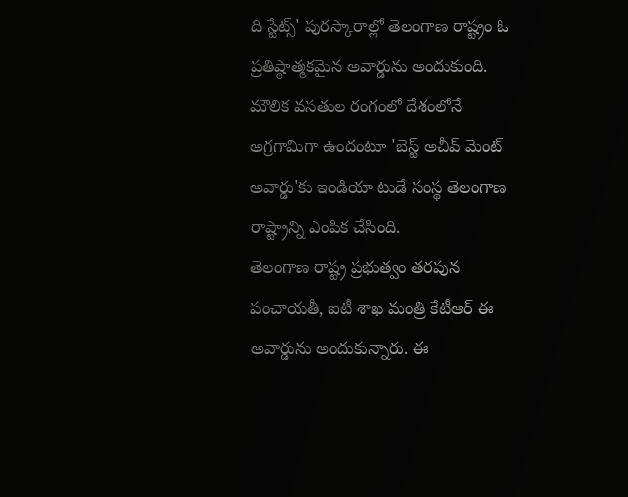ది స్టేట్స్' పురస్కారాల్లో తెలంగాణ రాష్ట్రం ఓ ప్రతిష్ఠాత్మకమైన అవార్డును అందుకుంది. మౌలిక వసతుల రంగంలో దేశంలోనే అగ్రగామిగా ఉందంటూ 'బెస్ట్ అచీవ్ మెంట్ అవార్డు'కు ఇండియా టుడే సంస్థ తెలంగాణ రాష్ట్రాన్ని ఎంపిక చేసింది.
తెలంగాణ రాష్ట్ర ప్రభుత్వం తరపున పంచాయతీ, ఐటీ శాఖ మంత్రి కేటీఆర్ ఈ అవార్డును అందుకున్నారు. ఈ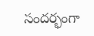సందర్భంగా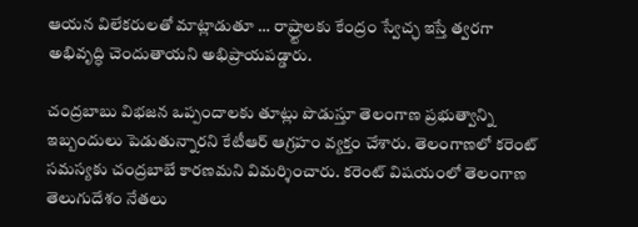ఆయన విలేకరులతో మాట్లాడుతూ ... రాష్ర్టాలకు కేంద్రం స్వేచ్ఛ ఇస్తే త్వరగా అభివృద్ధి చెందుతాయని అభిప్రాయపడ్డారు.

చంద్రబాబు విభజన ఒప్పందాలకు తూట్లు పొడుస్తూ తెలంగాణ ప్రభుత్వాన్ని ఇబ్బందులు పెడుతున్నారని కేటీఆర్ ఆగ్రహం వ్యక్తం చేశారు. తెలంగాణలో కరెంట్ సమస్యకు చంద్రబాబే కారణమని విమర్శించారు. కరెంట్ విషయంలో తెలంగాణ తెలుగుదేశం నేతలు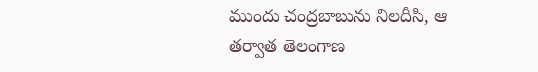ముందు చంద్రబాబును నిలదీసి, ఆ తర్వాత తెలంగాణ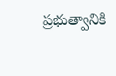ప్రభుత్వానికి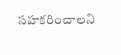సహకరించాలని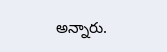అన్నారు.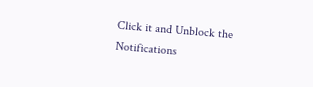Click it and Unblock the Notifications